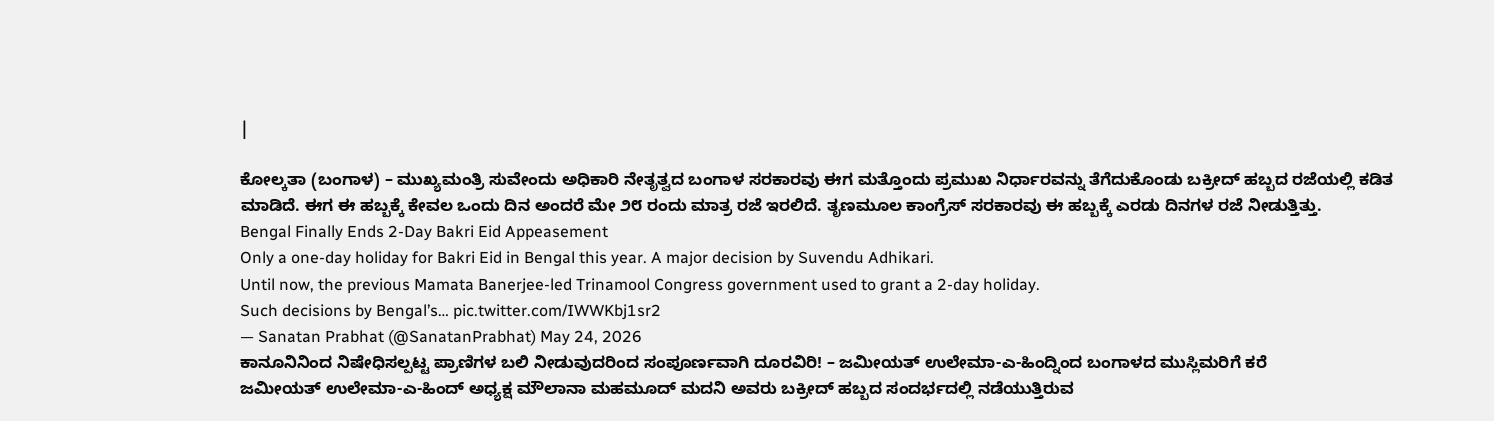|

ಕೋಲ್ಕತಾ (ಬಂಗಾಳ) – ಮುಖ್ಯಮಂತ್ರಿ ಸುವೇಂದು ಅಧಿಕಾರಿ ನೇತೃತ್ವದ ಬಂಗಾಳ ಸರಕಾರವು ಈಗ ಮತ್ತೊಂದು ಪ್ರಮುಖ ನಿರ್ಧಾರವನ್ನು ತೆಗೆದುಕೊಂಡು ಬಕ್ರೀದ್ ಹಬ್ಬದ ರಜೆಯಲ್ಲಿ ಕಡಿತ ಮಾಡಿದೆ. ಈಗ ಈ ಹಬ್ಬಕ್ಕೆ ಕೇವಲ ಒಂದು ದಿನ ಅಂದರೆ ಮೇ ೨೮ ರಂದು ಮಾತ್ರ ರಜೆ ಇರಲಿದೆ. ತೃಣಮೂಲ ಕಾಂಗ್ರೆಸ್ ಸರಕಾರವು ಈ ಹಬ್ಬಕ್ಕೆ ಎರಡು ದಿನಗಳ ರಜೆ ನೀಡುತ್ತಿತ್ತು.
Bengal Finally Ends 2-Day Bakri Eid Appeasement
Only a one-day holiday for Bakri Eid in Bengal this year. A major decision by Suvendu Adhikari.
Until now, the previous Mamata Banerjee-led Trinamool Congress government used to grant a 2-day holiday.
Such decisions by Bengal’s… pic.twitter.com/IWWKbj1sr2
— Sanatan Prabhat (@SanatanPrabhat) May 24, 2026
ಕಾನೂನಿನಿಂದ ನಿಷೇಧಿಸಲ್ಪಟ್ಟ ಪ್ರಾಣಿಗಳ ಬಲಿ ನೀಡುವುದರಿಂದ ಸಂಪೂರ್ಣವಾಗಿ ದೂರವಿರಿ! – ಜಮೀಯತ್ ಉಲೇಮಾ-ಎ-ಹಿಂದ್ನಿಂದ ಬಂಗಾಳದ ಮುಸ್ಲಿಮರಿಗೆ ಕರೆ
ಜಮೀಯತ್ ಉಲೇಮಾ-ಎ-ಹಿಂದ್ ಅಧ್ಯಕ್ಷ ಮೌಲಾನಾ ಮಹಮೂದ್ ಮದನಿ ಅವರು ಬಕ್ರೀದ್ ಹಬ್ಬದ ಸಂದರ್ಭದಲ್ಲಿ ನಡೆಯುತ್ತಿರುವ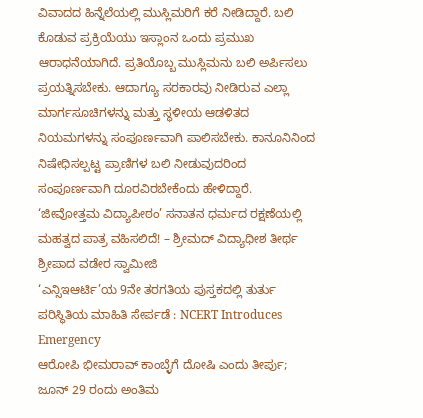ವಿವಾದದ ಹಿನ್ನೆಲೆಯಲ್ಲಿ ಮುಸ್ಲಿಮರಿಗೆ ಕರೆ ನೀಡಿದ್ದಾರೆ. ಬಲಿ ಕೊಡುವ ಪ್ರಕ್ರಿಯೆಯು ಇಸ್ಲಾಂನ ಒಂದು ಪ್ರಮುಖ ಆರಾಧನೆಯಾಗಿದೆ. ಪ್ರತಿಯೊಬ್ಬ ಮುಸ್ಲಿಮನು ಬಲಿ ಅರ್ಪಿಸಲು ಪ್ರಯತ್ನಿಸಬೇಕು. ಆದಾಗ್ಯೂ ಸರಕಾರವು ನೀಡಿರುವ ಎಲ್ಲಾ ಮಾರ್ಗಸೂಚಿಗಳನ್ನು ಮತ್ತು ಸ್ಥಳೀಯ ಆಡಳಿತದ ನಿಯಮಗಳನ್ನು ಸಂಪೂರ್ಣವಾಗಿ ಪಾಲಿಸಬೇಕು. ಕಾನೂನಿನಿಂದ ನಿಷೇಧಿಸಲ್ಪಟ್ಟ ಪ್ರಾಣಿಗಳ ಬಲಿ ನೀಡುವುದರಿಂದ ಸಂಪೂರ್ಣವಾಗಿ ದೂರವಿರಬೇಕೆಂದು ಹೇಳಿದ್ದಾರೆ.
‘ಜೀವೋತ್ತಮ ವಿದ್ಯಾಪೀಠಂ’ ಸನಾತನ ಧರ್ಮದ ರಕ್ಷಣೆಯಲ್ಲಿ ಮಹತ್ವದ ಪಾತ್ರ ವಹಿಸಲಿದೆ! – ಶ್ರೀಮದ್ ವಿದ್ಯಾಧೀಶ ತೀರ್ಥ ಶ್ರೀಪಾದ ವಡೇರ ಸ್ವಾಮೀಜಿ
‘ಎನ್ಸಿಇಆರ್ಟಿ’ಯ 9ನೇ ತರಗತಿಯ ಪುಸ್ತಕದಲ್ಲಿ ತುರ್ತು ಪರಿಸ್ಥಿತಿಯ ಮಾಹಿತಿ ಸೇರ್ಪಡೆ : NCERT Introduces Emergency
ಆರೋಪಿ ಭೀಮರಾವ್ ಕಾಂಬ್ಳೆಗೆ ದೋಷಿ ಎಂದು ತೀರ್ಪು; ಜೂನ್ 29 ರಂದು ಅಂತಿಮ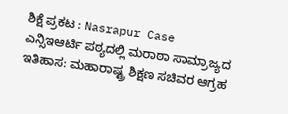ಶಿಕ್ಷೆ ಪ್ರಕಟ : Nasrapur Case
ಎನ್ಸಿಇಆರ್ಟಿ ಪಠ್ಯದಲ್ಲಿ ಮರಾಠಾ ಸಾಮ್ರಾಜ್ಯದ ಇತಿಹಾಸ: ಮಹಾರಾಷ್ಟ್ರ ಶಿಕ್ಷಣ ಸಚಿವರ ಆಗ್ರಹ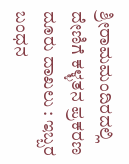ಶ್ರೀರಾಮಮಂದಿರದಲ್ಲಿ ದೇಣಿಗೆ ಕಳ್ಳತನ ಪ್ರಕರಣ ದೂರು ದಾಖಲು : ಇಬ್ಬರ ಬಂಧನ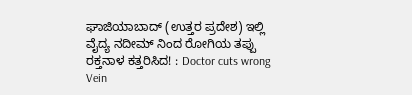ಘಾಜಿಯಾಬಾದ್ (ಉತ್ತರ ಪ್ರದೇಶ) ಇಲ್ಲಿ ವೈದ್ಯ ನದೀಮ್ ನಿಂದ ರೋಗಿಯ ತಪ್ಪು ರಕ್ತನಾಳ ಕತ್ತರಿಸಿದ! : Doctor cuts wrong Vein